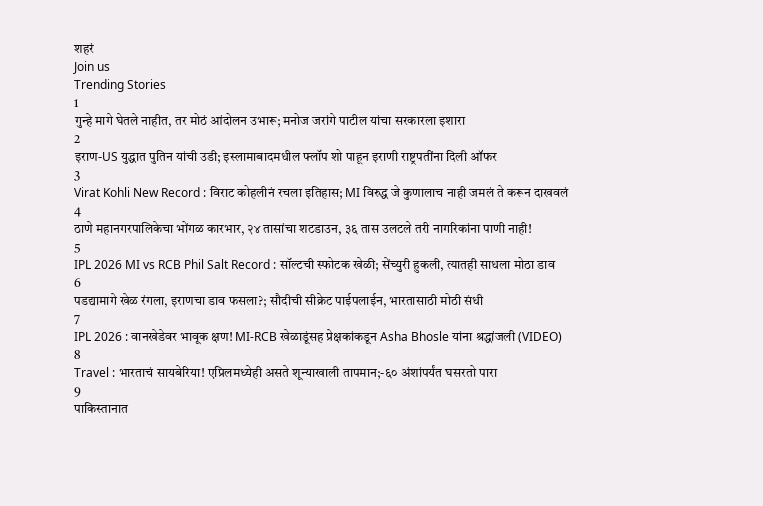शहरं
Join us
Trending Stories
1
गुन्हे मागे घेतले नाहीत, तर मोठं आंदोलन उभारू; मनोज जरांगे पाटील यांचा सरकारला इशारा
2
इराण-US युद्धात पुतिन यांची उडी; इस्लामाबादमधील फ्लॉप शो पाहून इराणी राष्ट्रपतींना दिली ऑफर
3
Virat Kohli New Record : विराट कोहलीनं रचला इतिहास; MI विरुद्ध जे कुणालाच नाही जमलं ते करून दाखवलं
4
ठाणे महानगरपालिकेचा भोंगळ कारभार, २४ तासांचा शटडाउन, ३६ तास उलटले तरी नागरिकांना पाणी नाही!
5
IPL 2026 MI vs RCB Phil Salt Record : सॉल्टची स्फोटक खेळी; सेंच्युरी हुकली, त्यातही साधला मोठा डाव
6
पडद्यामागे खेळ रंगला, इराणचा डाव फसला?; सौदीची सीक्रेट पाईपलाईन, भारतासाठी मोठी संधी
7
IPL 2026 : वानखेडेवर भावूक क्षण! MI-RCB खेळाडूंसह प्रेक्षकांकडून Asha Bhosle यांना श्रद्धांजली (VIDEO)
8
Travel : भारताचं सायबेरिया! एप्रिलमध्येही असते शून्याखाली तापमान;-६० अंशांपर्यंत घसरतो पारा
9
पाकिस्तानात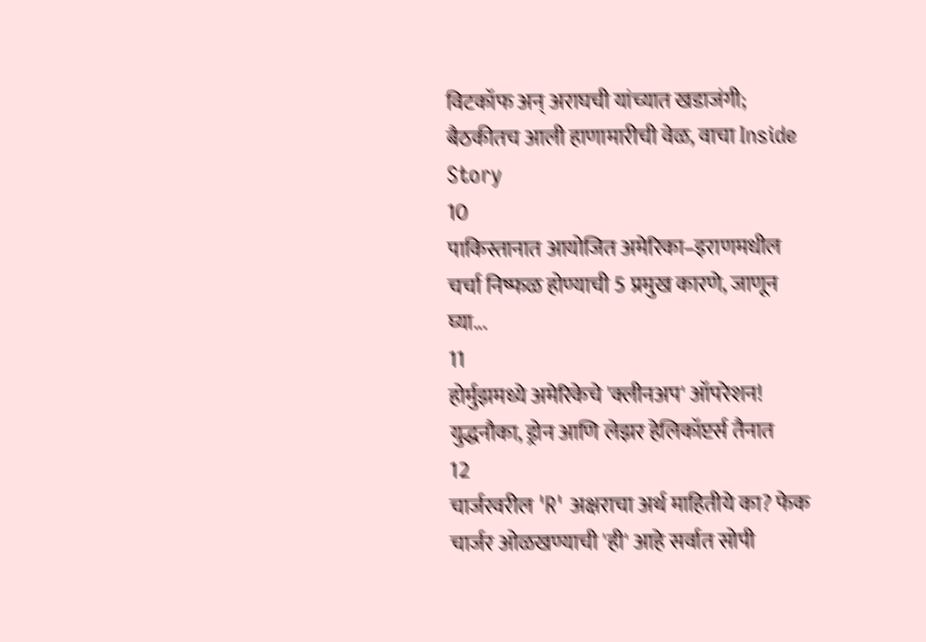विटकॉफ अन् अराघची यांच्यात खडाजंगी; बैठकीतच आली हाणामारीची वेळ, वाचा Inside Story
10
पाकिस्तानात आयोजित अमेरिका–इराणमधील चर्चा निष्फळ होण्याची 5 प्रमुख कारणे, जाणून घ्या...
11
होर्मुझमध्ये अमेरिकेचे 'क्लीनअप' ऑपरेशन! युद्धनौका, ड्रोन आणि लेझर हेलिकॉप्टर्स तैनात
12
चार्जरवरील 'R' अक्षराचा अर्थ माहितीये का? फेक चार्जर ओळखण्याची 'ही' आहे सर्वात सोपी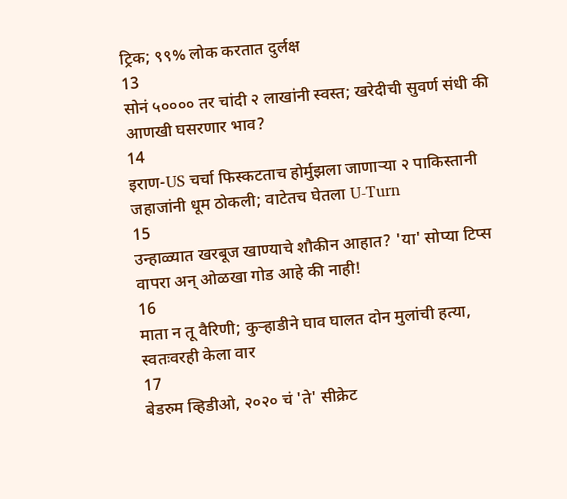ट्रिक; ९९% लोक करतात दुर्लक्ष
13
सोनं ५०००० तर चांदी २ लाखांनी स्वस्त; खरेदीची सुवर्ण संधी की आणखी घसरणार भाव?
14
इराण-US चर्चा फिस्कटताच होर्मुझला जाणाऱ्या २ पाकिस्तानी जहाजांनी धूम ठोकली; वाटेतच घेतला U-Turn
15
उन्हाळ्यात खरबूज खाण्याचे शौकीन आहात? 'या' सोप्या टिप्स वापरा अन् ओळखा गोड आहे की नाही!
16
माता न तू वैरिणी; कुऱ्हाडीने घाव घालत दोन मुलांची हत्या, स्वतःवरही केला वार
17
बेडरुम व्हिडीओ, २०२० चं 'ते' सीक्रेट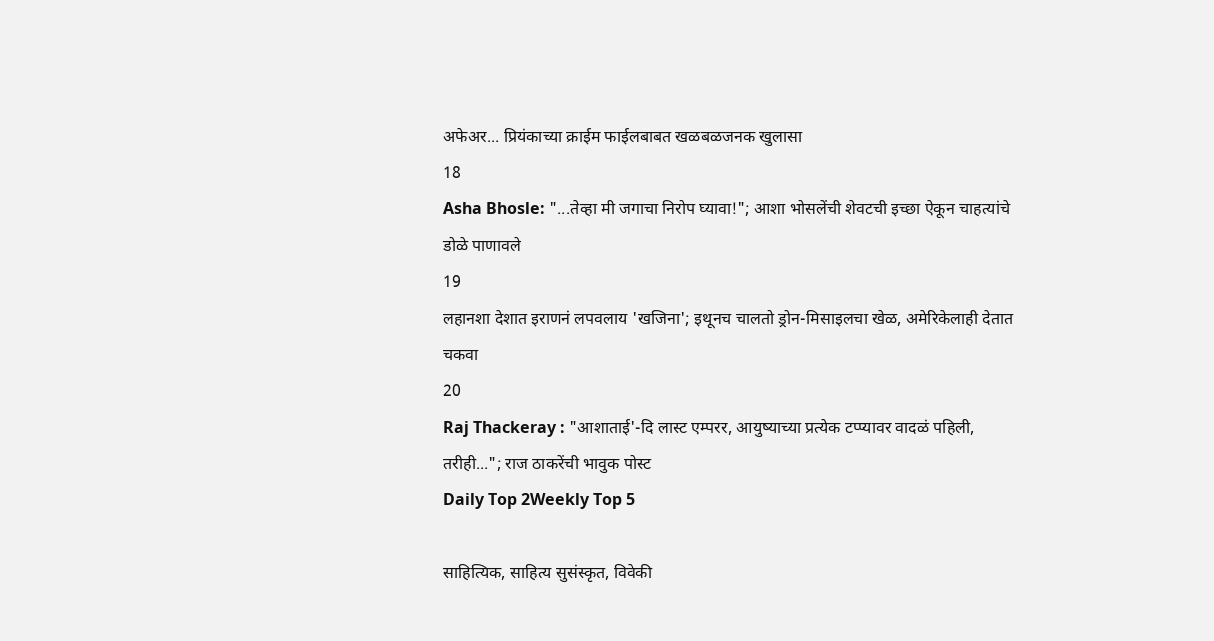अफेअर... प्रियंकाच्या क्राईम फाईलबाबत खळबळजनक खुलासा
18
Asha Bhosle: "...तेव्हा मी जगाचा निरोप घ्यावा!"; आशा भोसलेंची शेवटची इच्छा ऐकून चाहत्यांचे डोळे पाणावले
19
लहानशा देशात इराणनं लपवलाय 'खजिना'; इथूनच चालतो ड्रोन-मिसाइलचा खेळ, अमेरिकेलाही देतात चकवा
20
Raj Thackeray : "आशाताई'-दि लास्ट एम्परर, आयुष्याच्या प्रत्येक टप्प्यावर वादळं पहिली, तरीही..."; राज ठाकरेंची भावुक पोस्ट
Daily Top 2Weekly Top 5

साहित्यिक, साहित्य सुसंस्कृत, विवेकी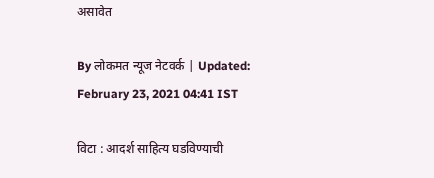असावेत

By लोकमत न्यूज नेटवर्क | Updated: February 23, 2021 04:41 IST

विटा : आदर्श साहित्य घडविण्याची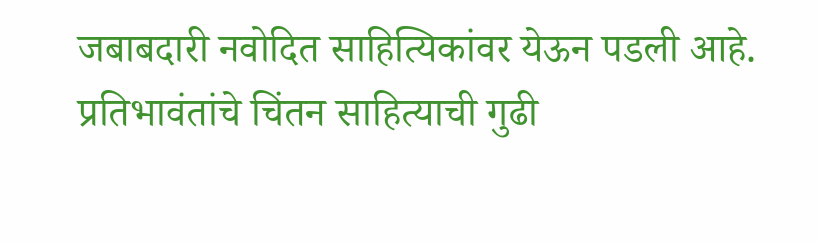जबाबदारी नवोदित साहित्यिकांवर येऊन पडली आहे. प्रतिभावंतांचे चिंतन साहित्याची गुढी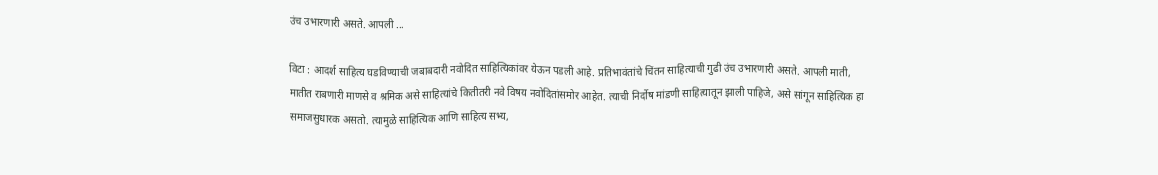उंच उभारणारी असते. आपली ...

विटा : आदर्श साहित्य घडविण्याची जबाबदारी नवोदित साहित्यिकांवर येऊन पडली आहे. प्रतिभावंतांचे चिंतन साहित्याची गुढी उंच उभारणारी असते. आपली माती, मातीत राबणारी माणसे व श्रमिक असे साहित्यांचे कितीतरी नवे विषय नवोदितांसमोर आहेत. त्याची निर्दोष मांडणी साहित्यातून झाली पाहिजे, असे सांगून साहित्यिक हा समाजसुधारक असतो. त्यामुळे साहित्यिक आणि साहित्य सभ्य,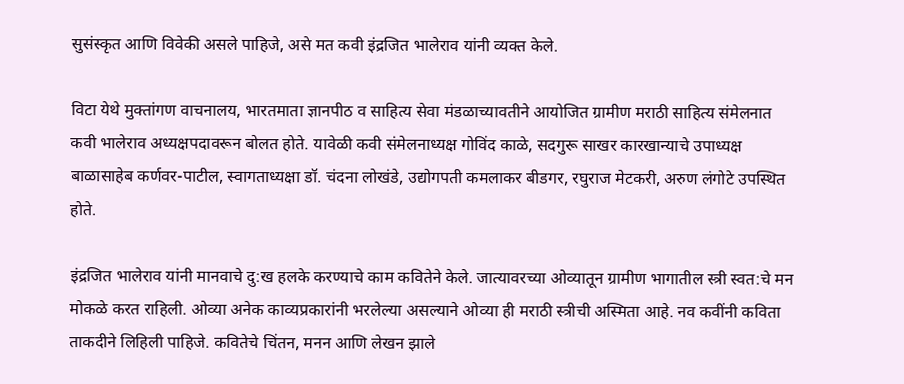सुसंस्कृत आणि विवेकी असले पाहिजे, असे मत कवी इंद्रजित भालेराव यांनी व्यक्त केले.

विटा येथे मुक्तांगण वाचनालय, भारतमाता ज्ञानपीठ व साहित्य सेवा मंडळाच्यावतीने आयोजित ग्रामीण मराठी साहित्य संमेलनात कवी भालेराव अध्यक्षपदावरून बोलत होते. यावेळी कवी संमेलनाध्यक्ष गोविंद काळे, सदगुरू साखर कारखान्याचे उपाध्यक्ष बाळासाहेब कर्णवर-पाटील, स्वागताध्यक्षा डॉ. चंदना लोखंडे, उद्योगपती कमलाकर बीडगर, रघुराज मेटकरी, अरुण लंगोटे उपस्थित होते.

इंद्रजित भालेराव यांनी मानवाचे दु:ख हलके करण्याचे काम कवितेने केले. जात्यावरच्या ओव्यातून ग्रामीण भागातील स्त्री स्वत:चे मन मोकळे करत राहिली. ओव्या अनेक काव्यप्रकारांनी भरलेल्या असल्याने ओव्या ही मराठी स्त्रीची अस्मिता आहे. नव कवींनी कविता ताकदीने लिहिली पाहिजे. कवितेचे चिंतन, मनन आणि लेखन झाले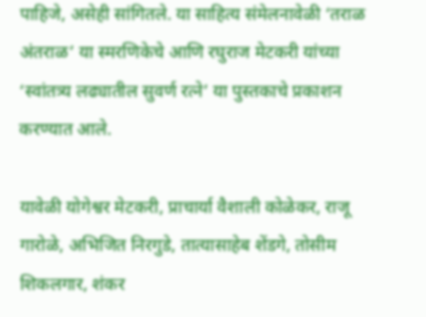पाहिजे, असेही सांगितले. या साहित्य संमेलनावेळी ‘तराळ अंतराळ’ या स्मरणिकेचे आणि रघुराज मेटकरी यांच्या ‘स्वांतत्र्य लढ्यातील सुवर्ण रत्ने’ या पुस्तकाचे प्रकाशन करण्यात आले.

यावेळी योगेश्वर मेटकरी, प्राचार्या वैशाली कोळेकर, राजू गारोळे, अभिजित निरगुडे, तात्यासाहेब शेंडगे, तोसीम शिकलगार, शंकर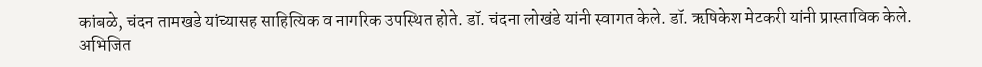कांबळे, चंदन तामखडे यांच्यासह साहित्यिक व नागरिक उपस्थित होते. डॉ. चंदना लोखंडे यांनी स्वागत केले. डॉ. ऋषिकेश मेटकरी यांनी प्रास्ताविक केले. अभिजित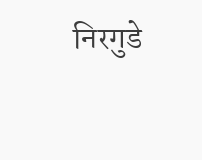निरगुडे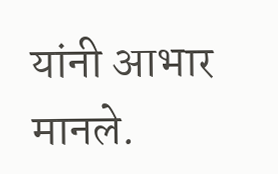यांनी आभार मानले.